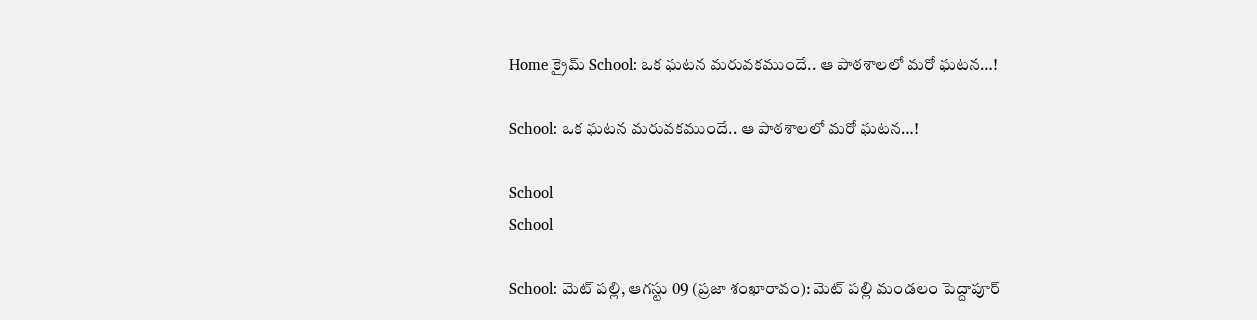Home క్రైమ్ School: ఒక ఘటన మరువకముందే.. ఆ పాఠశాలలో మరో ఘటన…!

School: ఒక ఘటన మరువకముందే.. ఆ పాఠశాలలో మరో ఘటన…!

School
School

School: మెట్ పల్లి, ఆగస్టు 09 (ప్రజా శంఖారావం): మెట్ పల్లి మండలం పెద్దాపూర్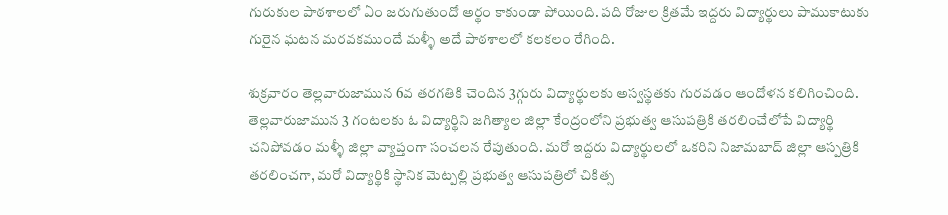గురుకుల పాఠశాలలో ఏం జరుగుతుందో అర్థం కాకుండా పోయింది. పది రోజుల క్రితమే ఇద్దరు విద్యార్థులు పాముకాటుకు గురైన ఘటన మరవకముందే మళ్ళీ అదే పాఠశాలలో కలకలం రేగింది.

శుక్రవారం తెల్లవారుజామున 6వ తరగతికి చెందిన 3గ్గురు విద్యార్థులకు అస్వస్థతకు గురవడం ఆందోళన కలిగించింది. తెల్లవారుజామున 3 గంటలకు ఓ విద్యార్థిని జగిత్యాల జిల్లా కేంద్రంలోని ప్రభుత్వ ఆసుపత్రికి తరలించేలోపే విద్యార్థి చనిపోవడం మళ్ళీ జిల్లా వ్యాప్తంగా సంచలన రేపుతుంది. మరో ఇద్దరు విద్యార్థులలో ఒకరిని నిజామబాద్ జిల్లా ఆస్పత్రికి తరలించగా, మరో విద్యార్థికి స్థానిక మెట్పల్లి ప్రభుత్వ ఆసుపత్రిలో చికిత్స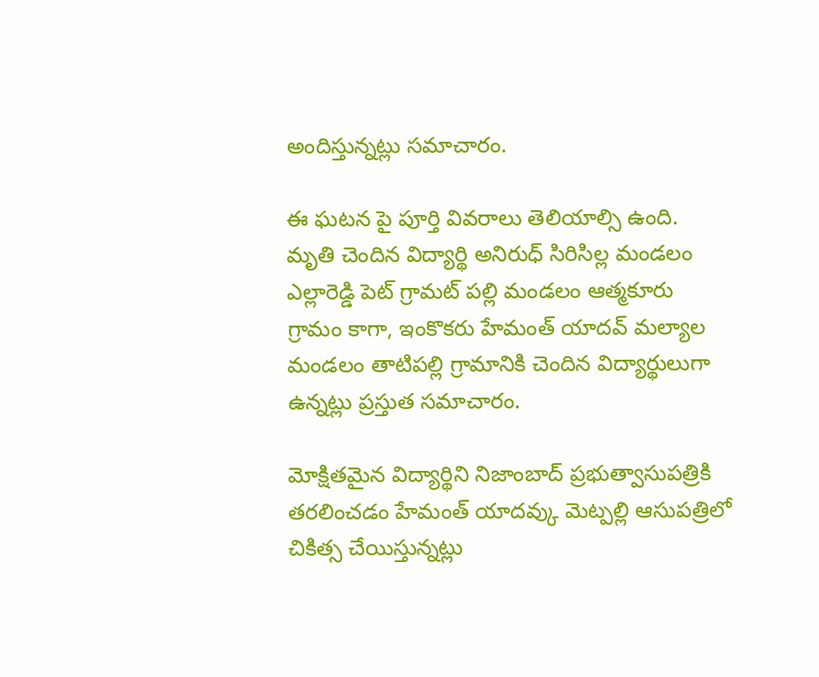అందిస్తున్నట్లు సమాచారం.

ఈ ఘటన పై పూర్తి వివరాలు తెలియాల్సి ఉంది. మృతి చెందిన విద్యార్థి అనిరుధ్ సిరిసిల్ల మండలం ఎల్లారెడ్డి పెట్ గ్రామట్ పల్లి మండలం ఆత్మకూరు గ్రామం కాగా, ఇంకొకరు హేమంత్ యాదవ్ మల్యాల మండలం తాటిపల్లి గ్రామానికి చెందిన విద్యార్థులుగా ఉన్నట్లు ప్రస్తుత సమాచారం.

మోక్షితమైన విద్యార్థిని నిజాంబాద్ ప్రభుత్వాసుపత్రికి తరలించడం హేమంత్ యాదవ్కు మెట్పల్లి ఆసుపత్రిలో చికిత్స చేయిస్తున్నట్లు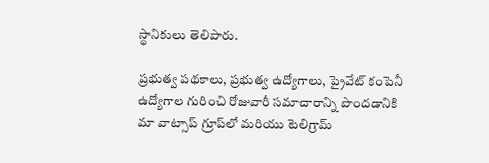స్థానికులు తెలిపారు.

ప్రభుత్వ పథకాలు, ప్రభుత్వ ఉద్యోగాలు, ప్రైవేట్ కంపెనీ ఉద్యోగాల గురించి రోజువారీ సమాచారాన్ని పొందడానికి మా వాట్సాప్ గ్రూప్‌లో మరియు టెలిగ్రామ్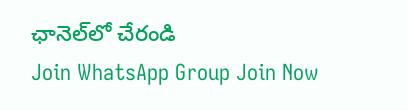ఛానెల్‌లో చేరండి
Join WhatsApp Group Join Now